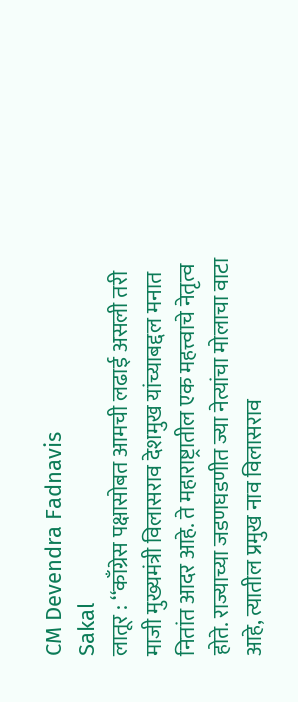CM Devendra Fadnavis
Sakal
लातूर : ‘‘काँग्रेस पक्षासोबत आमची लढाई असली तरी माजी मुख्यमंत्री विलासराव देशमुख यांच्याबद्दल मनात नितांत आदर आहे. ते महाराष्ट्रातील एक महत्त्वाचे नेतृत्व होते. राज्याच्या जडणघडणीत ज्या नेत्यांचा मोलाचा वाटा आहे, त्यातील प्रमुख नाव विलासराव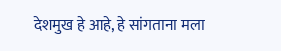देशमुख हे आहे, हे सांगताना मला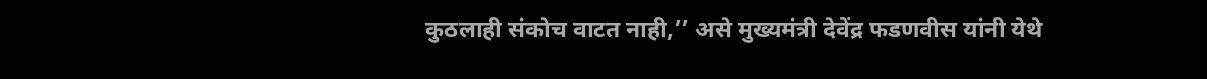कुठलाही संकोच वाटत नाही,’’ असे मुख्यमंत्री देवेंद्र फडणवीस यांनी येथे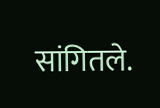सांगितले.